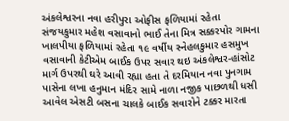અંકલેશ્વરના નવા હરીપુરા ઓફીસ ફળિયામાં રહેતા સંજયકુમાર મહેશ વસાવાનો ભાઈ તેના મિત્ર સક્કરપોર ગામના ખાલપીયા ફળિયામાં રહેતા ૧૯ વર્ષીય સ્નેહલકુમાર હસમુખ વસાવાની કેટીએમ બાઈક ઉપર સવાર થઇ અંકલેશ્વર-હાંસોટ માર્ગ ઉપરથી ઘરે આવી રહ્યા હતા તે દરમિયાન નવા પુનગામ પાસેના લખા હનુમાન મંદિર સામે નાળા નજીક પાછળથી ધસી આવેલ એસટી બસના ચાલકે બાઈક સવારોને ટક્કર મારતા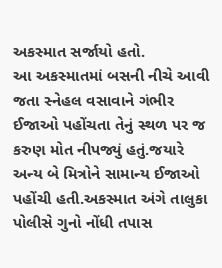અકસ્માત સર્જાયો હતો.
આ અકસ્માતમાં બસની નીચે આવી જતા સ્નેહલ વસાવાને ગંભીર ઈજાઓ પહોંચતા તેનું સ્થળ પર જ કરુણ મોત નીપજ્યું હતું.જયારે અન્ય બે મિત્રોને સામાન્ય ઈજાઓ પહોંચી હતી.અકસ્માત અંગે તાલુકા પોલીસે ગુનો નોંધી તપાસ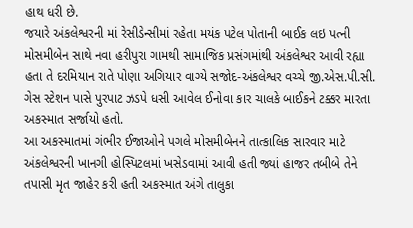હાથ ધરી છે.
જયારે અંકલેશ્વરની માં રેસીડેન્સીમાં રહેતા મયંક પટેલ પોતાની બાઈક લઇ પત્ની મોસમીબેન સાથે નવા હરીપુરા ગામથી સામાજિક પ્રસંગમાંથી અંકલેશ્વર આવી રહ્યા હતા તે દરમિયાન રાતે પોણા અગિયાર વાગ્યે સજોદ-અંકલેશ્વર વચ્ચે જી.એસ.પી.સી. ગેસ સ્ટેશન પાસે પુરપાટ ઝડપે ધસી આવેલ ઈનોવા કાર ચાલકે બાઈકને ટક્કર મારતા અકસ્માત સર્જાયો હતો.
આ અકસ્માતમાં ગંભીર ઈજાઓને પગલે મોસમીબેનને તાત્કાલિક સારવાર માટે અંકલેશ્વરની ખાનગી હોસ્પિટલમાં ખસેડવામાં આવી હતી જ્યાં હાજર તબીબે તેને તપાસી મૃત જાહેર કરી હતી અકસ્માત અંગે તાલુકા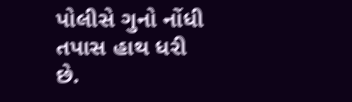પોલીસે ગુનો નોંધી તપાસ હાથ ધરી છે.